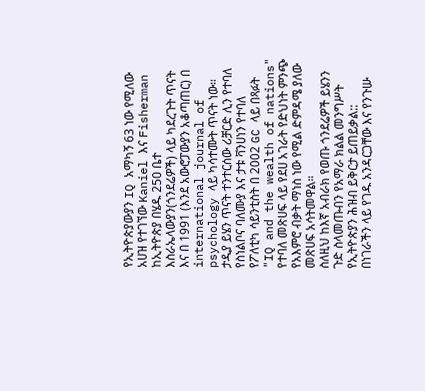የኢትዮጵያውያን IQ አማካኝ 63 ነው የሚለው አሀዝ የተገኘው Kaniel እና Fisherman ከኢትዮጵያ በሄዱ 250 ቤተ እስራኤላውያን(ጎንደሬዎች) ላይ ካደረጉት ጥናት እና በ 1991 (እንደ አውሮፓውያን አቆጣጠር) በ international journal of psychology ላይ ካሳተሙት ጥናት ነው። ታዲያ ይሄን ጥናት ተንተርሰው ሪቻርድ ሊን የተባለ የስነልቦና ባለሙያ እና ታቱ ቫንሀነን የተባለ የፖለቲካ ሳይንቲስት በ 2002 GC ላይ በጻፉት "IQ and the wealth of nations" የተባለ መጽሀፍ ላይ የደሀ አገራት የድህነት ምንጭ የአእምሮ ብቃት ማነስ ነው የሚል ድምዳሜ ያለው መጽሀፍ አሳትመዋል።
ስለዚህ ከእኛ አብራክ የወጡ ጎንደሬዎች ይሄንን ጉድ ስላመጡብን የአማራ ክልል መንግሥት የኢትዮጵያን ሕዝብ ይቅርታ ይጠይቃል::
በነገራችን ላይ የገዱ አንዳርጋቸው እና የንጉሡ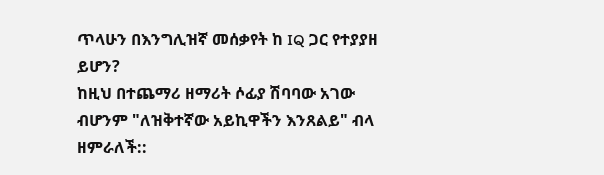ጥላሁን በእንግሊዝኛ መሰቃየት ከ IQ ጋር የተያያዘ ይሆን?
ከዚህ በተጨማሪ ዘማሪት ሶፊያ ሽባባው አገው ብሆንም "ለዝቅተኛው አይኪዋችን እንጸልይ" ብላ ዘምራለች::